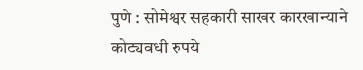पुणे : सोमेश्वर सहकारी साखर कारखान्याने कोट्यवधी रुपये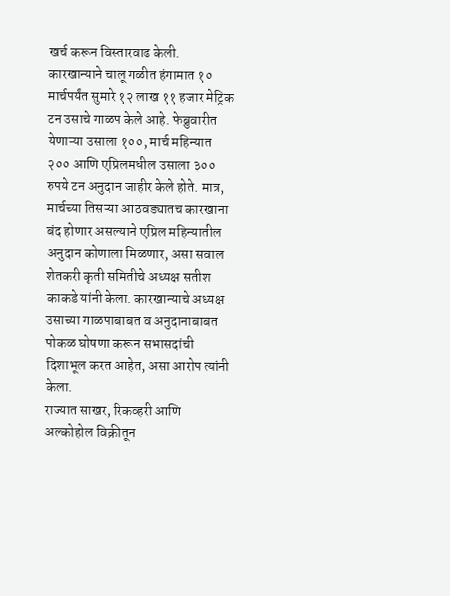खर्च करून विस्तारवाढ केली. कारखान्याने चालू गळीत हंगामात १० मार्चपर्यंत सुमारे १२ लाख ११ हजार मेट्रिक टन उसाचे गाळप केले आहे. फेब्रुवारीत येणाऱ्या उसाला १००, मार्च महिन्यात २०० आणि एप्रिलमधील उसाला ३०० रुपये टन अनुदान जाहीर केले होते. मात्र, मार्चच्या तिसऱ्या आठवड्यातच कारखाना बंद होणार असल्याने एप्रिल महिन्यातील अनुदान कोणाला मिळणार, असा सवाल शेतकरी कृती समितीचे अध्यक्ष सतीश काकडे यांनी केला. कारखान्याचे अध्यक्ष उसाच्या गाळपाबाबत व अनुदानाबाबत पोकळ घोषणा करून सभासदांची दिशाभूल करत आहेत, असा आरोप त्यांनी केला.
राज्यात साखर, रिकव्हरी आणि अल्कोहोल विक्रीतून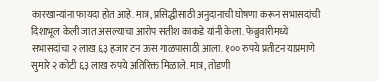कारखान्यांना फायदा होत आहे. मात्र, प्रसिद्धीसाठी अनुदानाची घोषणा करून सभासदांची दिशाभूल केली जात असल्याचा आरोप सतीश काकडे यांनी केला. फेब्रुवारीमध्ये सभासदांचा २ लाख ६३ हजार टन ऊस गाळपासाठी आला. १०० रुपये प्रतीटन याप्रमाणे सुमारे २ कोटी ६३ लाख रुपये अतिरिक्त मिळाले. मात्र, तोडणी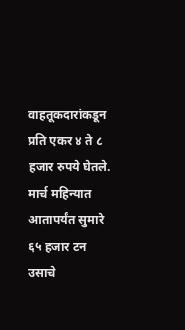वाहतूकदारांकडून प्रति एकर ४ ते ८ हजार रुपये घेतले. मार्च महिन्यात आतापर्यंत सुमारे ६५ हजार टन उसाचे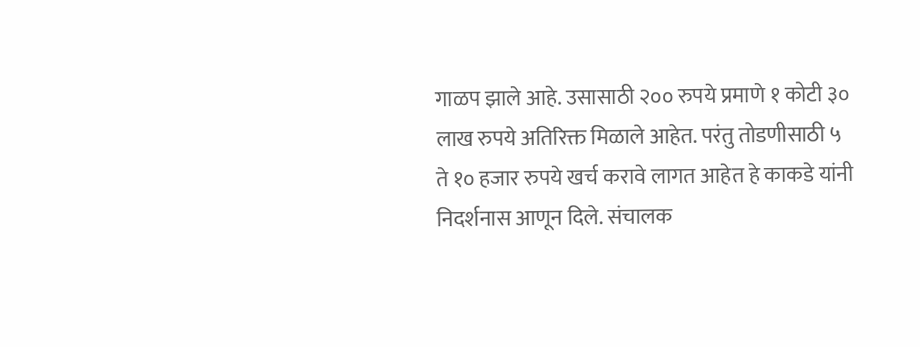गाळप झाले आहे. उसासाठी २०० रुपये प्रमाणे १ कोटी ३० लाख रुपये अतिरिक्त मिळाले आहेत. परंतु तोडणीसाठी ५ ते १० हजार रुपये खर्च करावे लागत आहेत हे काकडे यांनी निदर्शनास आणून दिले. संचालक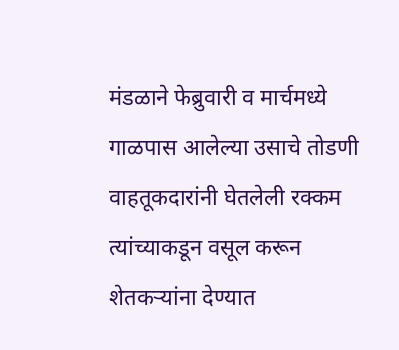मंडळाने फेब्रुवारी व मार्चमध्ये गाळपास आलेल्या उसाचे तोडणी वाहतूकदारांनी घेतलेली रक्कम त्यांच्याकडून वसूल करून शेतकऱ्यांना देण्यात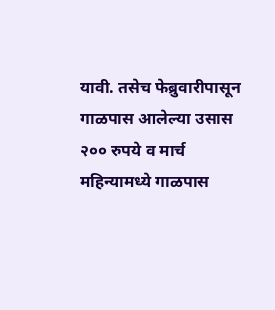यावी. तसेच फेब्रुवारीपासून गाळपास आलेल्या उसास २०० रुपये व मार्च महिन्यामध्ये गाळपास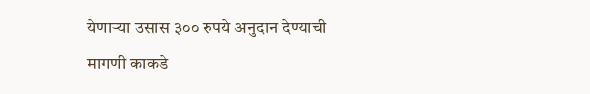येणाऱ्या उसास ३०० रुपये अनुदान देण्याची मागणी काकडे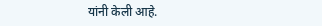यांनी केली आहे.